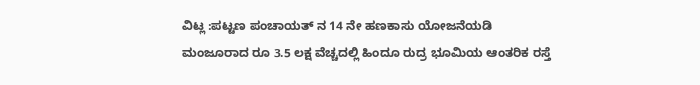ವಿಟ್ಲ :ಪಟ್ಟಣ ಪಂಚಾಯತ್ ನ 14 ನೇ ಹಣಕಾಸು ಯೋಜನೆಯಡಿ ಮಂಜೂರಾದ ರೂ 3.5 ಲಕ್ಷ ವೆಚ್ಚದಲ್ಲಿ ಹಿಂದೂ ರುದ್ರ ಭೂಮಿಯ ಆಂತರಿಕ ರಸ್ತೆ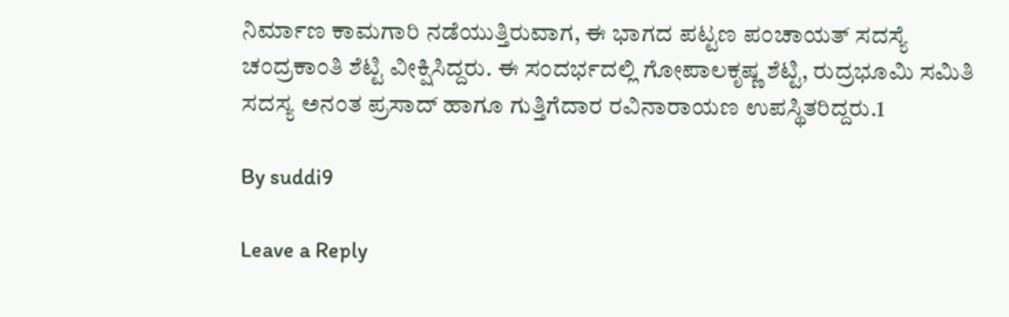ನಿರ್ಮಾಣ ಕಾಮಗಾರಿ ನಡೆಯುತ್ತಿರುವಾಗ, ಈ ಭಾಗದ ಪಟ್ಟಣ ಪಂಚಾಯತ್ ಸದಸ್ಯೆ ಚಂದ್ರಕಾಂತಿ ಶೆಟ್ಟಿ ವೀಕ್ಷಿಸಿದ್ದರು. ಈ ಸಂದರ್ಭದಲ್ಲಿ ಗೋಪಾಲಕೃಷ್ಣ ಶೆಟ್ಟಿ, ರುದ್ರಭೂಮಿ ಸಮಿತಿ ಸದಸ್ಯ ಅನಂತ ಪ್ರಸಾದ್ ಹಾಗೂ ಗುತ್ತಿಗೆದಾರ ರವಿನಾರಾಯಣ ಉಪಸ್ಥಿತರಿದ್ದರು.1

By suddi9

Leave a Reply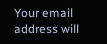Your email address will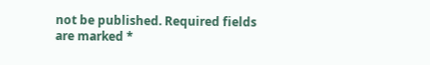not be published. Required fields are marked *